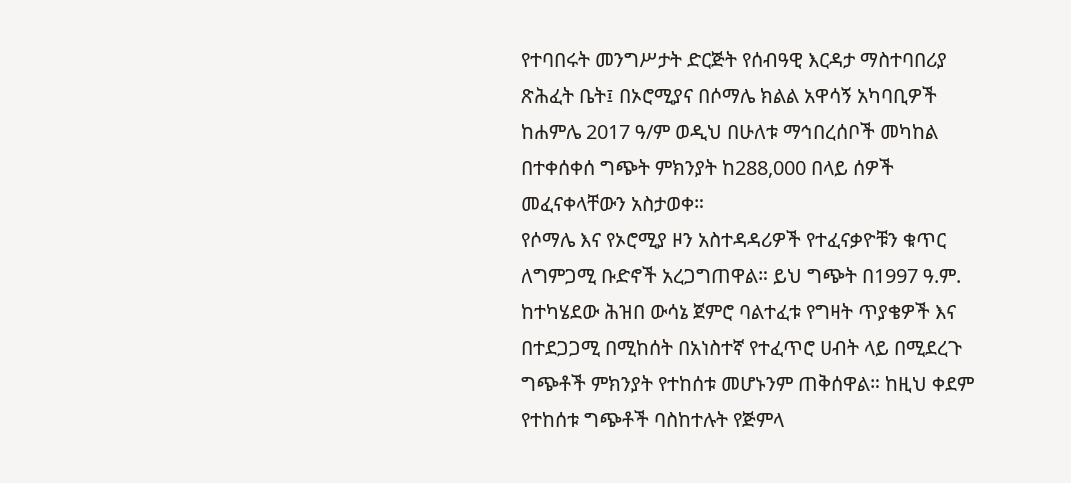የተባበሩት መንግሥታት ድርጅት የሰብዓዊ እርዳታ ማስተባበሪያ ጽሕፈት ቤት፤ በኦሮሚያና በሶማሌ ክልል አዋሳኝ አካባቢዎች ከሐምሌ 2017 ዓ/ም ወዲህ በሁለቱ ማኅበረሰቦች መካከል በተቀሰቀሰ ግጭት ምክንያት ከ288,000 በላይ ሰዎች መፈናቀላቸውን አስታወቀ።
የሶማሌ እና የኦሮሚያ ዞን አስተዳዳሪዎች የተፈናቃዮቹን ቁጥር ለግምጋሚ ቡድኖች አረጋግጠዋል። ይህ ግጭት በ1997 ዓ.ም. ከተካሄደው ሕዝበ ውሳኔ ጀምሮ ባልተፈቱ የግዛት ጥያቄዎች እና በተደጋጋሚ በሚከሰት በአነስተኛ የተፈጥሮ ሀብት ላይ በሚደረጉ ግጭቶች ምክንያት የተከሰቱ መሆኑንም ጠቅሰዋል። ከዚህ ቀደም የተከሰቱ ግጭቶች ባስከተሉት የጅምላ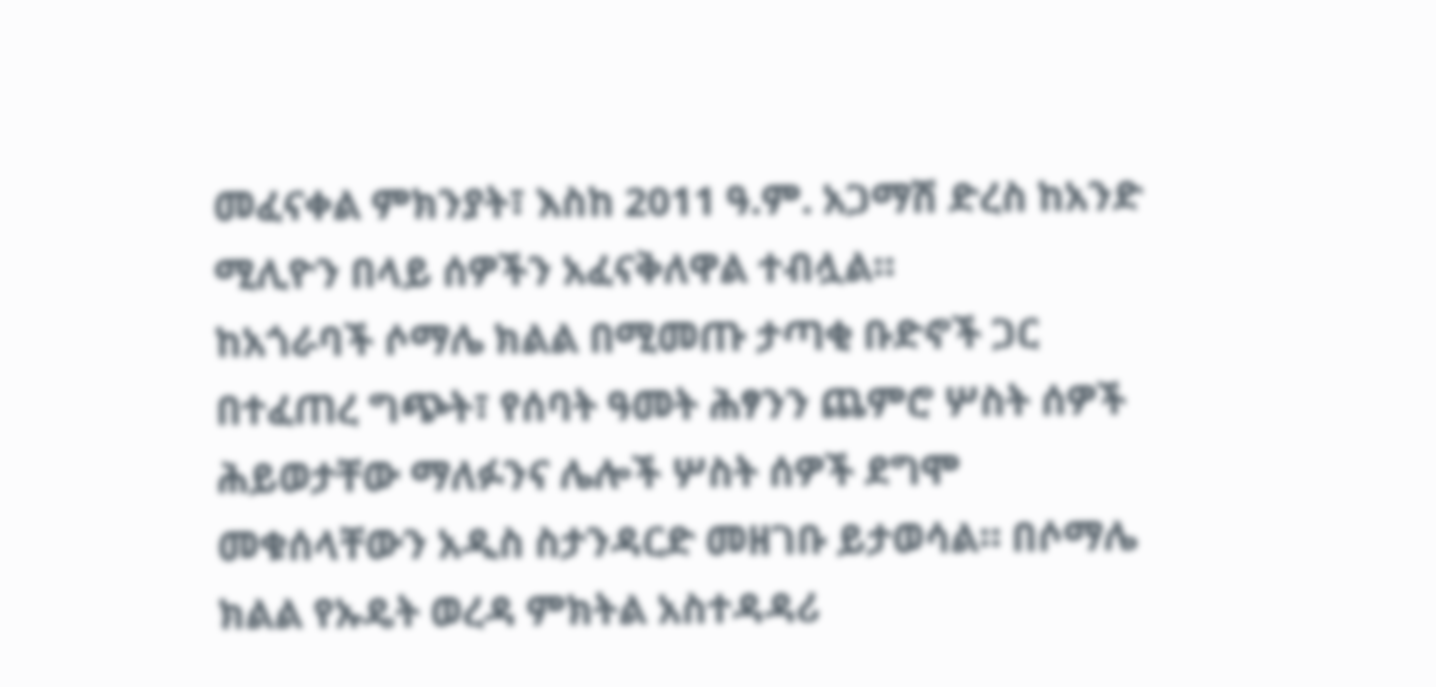መፈናቀል ምክንያት፣ እስከ 2011 ዓ.ም. አጋማሽ ድረስ ከአንድ ሚሊዮን በላይ ሰዎችን አፈናቅለዋል ተብሏል።
ከአጎራባች ሶማሌ ክልል በሚመጡ ታጣቂ ቡድኖች ጋር በተፈጠረ ግጭት፣ የሰባት ዓመት ሕፃንን ጨምሮ ሦስት ሰዎች ሕይወታቸው ማለፉንና ሌሎች ሦስት ሰዎች ደግሞ መቁሰላቸውን አዲስ ስታንዳርድ መዘገቡ ይታወሳል። በሶማሌ ክልል የኡዴት ወረዳ ምክትል አስተዳዳሪ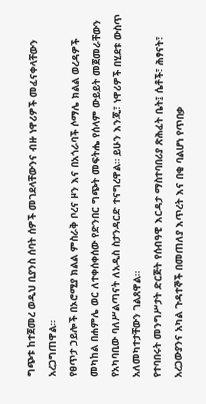ግጭቱ ከተጀመረ ወዲህ ቢያንስ ሰባት ሰዎች መገደላቸውንና ብዙ ነዋሪዎች መፈናቀላቸውን አረጋግጠዋል።
የፀጥታ ኃይሎች በኦሮሚያ ክልል ምስራቅ ቦረና ዞን እና በአጎራባች ሶማሌ ክልል ወረዳዎች መካከል በሐምሌ ወር ለተቀሰቀሰው የድንበር ግጭት መፍትሔ የሰላም ውይይት መጀመራቸውን የአካባቢው ባለሥልጣናት ለአዲስ ስታንዳርድ ተናግረዋል። ይሁን እንጂ፣ ነዋሪዎች በሂደቱ ውስጥ አለመካተታቸውን ገልጸዋል።
የተባበሩት መንግሥታት ድርጅት የሰብዓዊ እርዳታ ማስተባበሪያ ጽሕፈት ቤት፤ ሴቶች፣ ሕፃናት፣ አረጋውያንና አካል ጉዳተኞች በመጠለያ እጥረት እና በቂ ባልሆነ የጥበቃ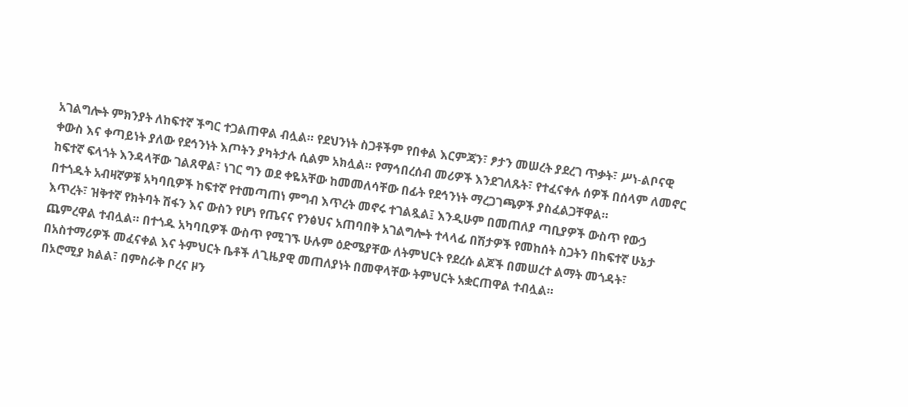አገልግሎት ምክንያት ለከፍተኛ ችግር ተጋልጠዋል ብሏል። የደህንነት ስጋቶችም የበቀል እርምጃን፣ ፆታን መሠረት ያደረገ ጥቃት፣ ሥነ-ልቦናዊ ቀውስ እና ቀጣይነት ያለው የደኅንነት እጦትን ያካትታሉ ሲልም አክሏል። የማኅበረሰብ መሪዎች እንደገለጹት፣ የተፈናቀሉ ሰዎች በሰላም ለመኖር ከፍተኛ ፍላጎት እንዳላቸው ገልጸዋል፣ ነገር ግን ወደ ቀዬአቸው ከመመለሳቸው በፊት የደኅንነት ማረጋገጫዎች ያስፈልጋቸዋል።
በተጎዱት አብዛኛዎቹ አካባቢዎች ከፍተኛ የተመጣጠነ ምግብ እጥረት መኖሩ ተገልጿል፤ እንዲሁም በመጠለያ ጣቢያዎች ውስጥ የውኃ እጥረት፣ ዝቅተኛ የክትባት ሽፋን እና ውስን የሆነ የጤናና የንፅህና አጠባበቅ አገልግሎት ተላላፊ በሽታዎች የመከሰት ስጋትን በከፍተኛ ሁኔታ ጨምረዋል ተብሏል። በተጎዱ አካባቢዎች ውስጥ የሚገኙ ሁሉም ዕድሜያቸው ለትምህርት የደረሱ ልጆች በመሠረተ ልማት መጎዳት፣ በአስተማሪዎች መፈናቀል እና ትምህርት ቤቶች ለጊዜያዊ መጠለያነት በመዋላቸው ትምህርት አቋርጠዋል ተብሏል።
በኦሮሚያ ክልል፣ በምስራቅ ቦረና ዞን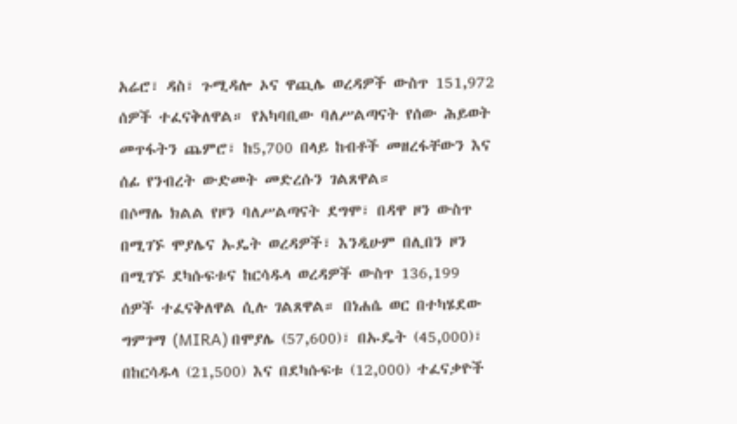አሬሮ፣ ዳስ፣ ጉሚዳሎ ኦና ዋጪሌ ወረዳዎች ውስጥ 151,972 ሰዎች ተፈናቅለዋል። የአካባቢው ባለሥልጣናት የሰው ሕይወት መጥፋትን ጨምሮ፣ ከ5,700 በላይ ከብቶች መዘረፋቸውን እና ሰፊ የንብረት ውድመት መድረሱን ገልጸዋል።
በሶማሌ ክልል የዞን ባለሥልጣናት ደግሞ፣ በዳዋ ዞን ውስጥ በሚገኙ ሞያሌና ኡዴት ወረዳዎች፣ እንዲሁም በሊበን ዞን በሚገኙ ደካሱፍቱና ከርሳዱላ ወረዳዎች ውስጥ 136,199 ሰዎች ተፈናቅለዋል ሲሉ ገልጸዋል። በነሐሴ ወር በተካሄደው ግምገማ (MIRA) በሞያሌ (57,600)፣ በኡዴት (45,000)፣ በከርሳዱላ (21,500) እና በደካሱፍቱ (12,000) ተፈናቃዮች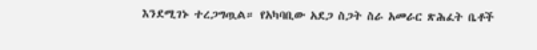እንደሚገኑ ተረጋግጧል። የአካባቢው አደጋ ስጋት ስራ አመራር ጽሕፈት ቤቶች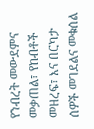የንብረት መውደምና መቃጠል፣ የከብቶች መዘረፍ፣ እና በርካታ ሰዎች መገደልና መቁሰል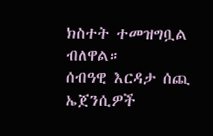ክስተት ተመዝግቧል ብለዋል።
ሰብዓዊ እርዳታ ሰጪ ኤጀንሲዎች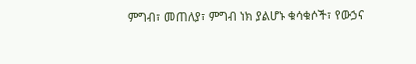ምግብ፣ መጠለያ፣ ምግብ ነክ ያልሆኑ ቁሳቁሶች፣ የውኃና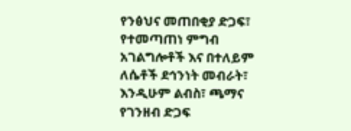የንፅህና መጠበቂያ ድጋፍ፣ የተመጣጠነ ምግብ አገልግሎቶች እና በተለይም ለሴቶች ደኅንነት መብራት፣ እንዲሁም ልብስ፣ ጫማና የገንዘብ ድጋፍ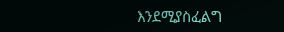እንደሚያስፈልግ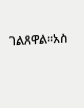ገልጸዋል።አስ